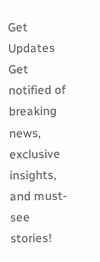Get Updates
Get notified of breaking news, exclusive insights, and must-see stories!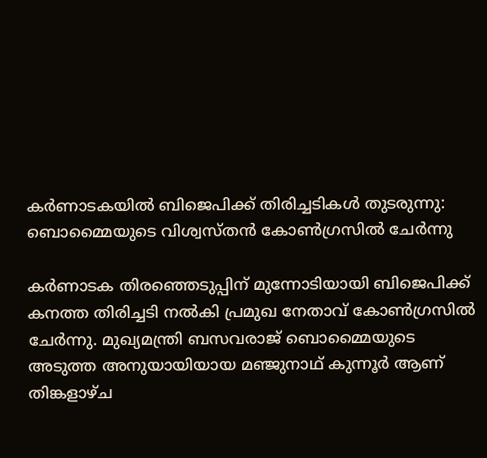കർണാടകയില്‍ ബിജെപിക്ക് തിരിച്ചടികള്‍ തുടരുന്നു: ബൊമ്മൈയുടെ വിശ്വസ്തന്‍ കോണ്‍ഗ്രസില്‍ ചേർന്നു

കർണാടക തിരഞ്ഞെടുപ്പിന് മുന്നോടിയായി ബിജെപിക്ക് കനത്ത തിരിച്ചടി നൽകി പ്രമുഖ നേതാവ് കോണ്‍ഗ്രസില്‍ ചേർന്നു. മുഖ്യമന്ത്രി ബസവരാജ് ബൊമ്മൈയുടെ അടുത്ത അനുയായിയായ മഞ്ജുനാഥ് കുന്നൂർ ആണ് തിങ്കളാഴ്ച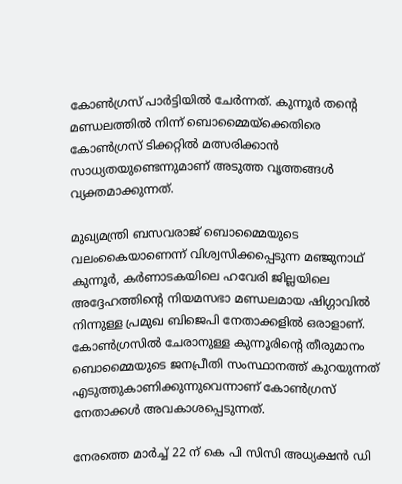കോൺഗ്രസ് പാർട്ടിയിൽ ചേർന്നത്. കുന്നൂർ തന്റെ മണ്ഡലത്തിൽ നിന്ന് ബൊമ്മൈയ്ക്കെതിരെ കോണ്‍ഗ്രസ് ടിക്കറ്റില്‍ മത്സരിക്കാന്‍ സാധ്യതയുണ്ടെന്നുമാണ് അടുത്ത വൃത്തങ്ങൾ വ്യക്തമാക്കുന്നത്.

മുഖ്യമന്ത്രി ബസവരാജ് ബൊമ്മൈയുടെ വലംകൈയാണെന്ന് വിശ്വസിക്കപ്പെടുന്ന മഞ്ജുനാഥ് കുന്നൂർ, കർണാടകയിലെ ഹവേരി ജില്ലയിലെ അദ്ദേഹത്തിന്റെ നിയമസഭാ മണ്ഡലമായ ഷിഗ്ഗാവിൽ നിന്നുള്ള പ്രമുഖ ബിജെപി നേതാക്കളിൽ ഒരാളാണ്. കോൺഗ്രസിൽ ചേരാനുള്ള കുന്നൂരിന്റെ തീരുമാനം ബൊമ്മൈയുടെ ജനപ്രീതി സംസ്ഥാനത്ത് കുറയുന്നത് എടുത്തുകാണിക്കുന്നുവെന്നാണ് കോണ്‍ഗ്രസ് നേതാക്കള്‍ അവകാശപ്പെടുന്നത്.

നേരത്തെ മാർച്ച് 22 ന് കെ പി സിസി അധ്യക്ഷൻ ഡി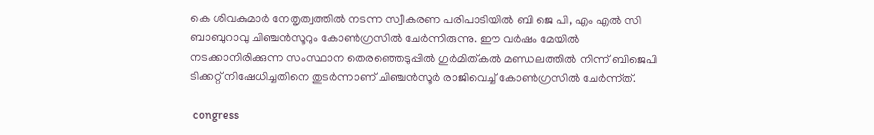കെ ശിവകുമാർ നേതൃത്വത്തില്‍ നടന്ന സ്വീകരണ പരിപാടിയില്‍ ബി ജെ പി, എം എൽ സി ബാബുറാവു ചിഞ്ചൻസൂറും കോണ്‍ഗ്രസില്‍ ചേർന്നിരുന്നു. ഈ വർഷം മേയിൽ നടക്കാനിരിക്കുന്ന സംസ്ഥാന തെരഞ്ഞെടുപ്പിൽ ഗുർമിത്കൽ മണ്ഡലത്തിൽ നിന്ന് ബിജെപി ടിക്കറ്റ് നിഷേധിച്ചതിനെ തുടർന്നാണ് ചിഞ്ചൻസൂർ രാജിവെച്ച് കോണ്‍ഗ്രസില്‍ ചേർന്ന്ത്.

 congress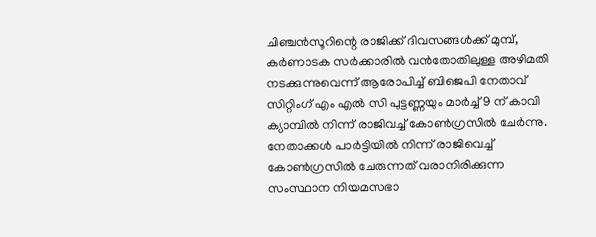ചിഞ്ചൻസൂറിന്റെ രാജിക്ക് ദിവസങ്ങൾക്ക് മുമ്പ്, കർണാടക സർക്കാരിൽ വൻതോതിലുള്ള അഴിമതി നടക്കുന്നുവെന്ന് ആരോപിച്ച് ബിജെപി നേതാവ് സിറ്റിംഗ് എം എൽ സി പുട്ടണ്ണയും മാർച്ച് 9 ന് കാവി ക്യാമ്പിൽ നിന്ന് രാജിവച്ച് കോൺഗ്രസിൽ ചേർന്നു. നേതാക്കൾ പാർട്ടിയിൽ നിന്ന് രാജിവെച്ച് കോൺഗ്രസിൽ ചേരുന്നത് വരാനിരിക്കുന്ന സംസ്ഥാന നിയമസഭാ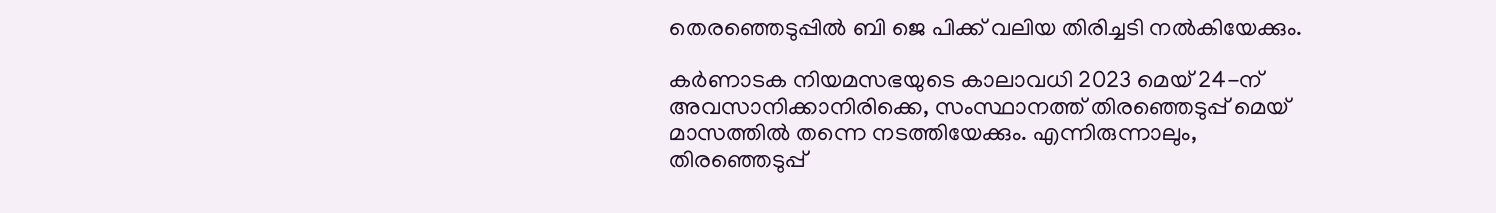തെരഞ്ഞെടുപ്പിൽ ബി ജെ പിക്ക് വലിയ തിരിച്ചടി നല്‍കിയേക്കും.

കർണാടക നിയമസഭയുടെ കാലാവധി 2023 മെയ് 24-ന് അവസാനിക്കാനിരിക്കെ, സംസ്ഥാനത്ത് തിരഞ്ഞെടുപ്പ് മെയ് മാസത്തില്‍ തന്നെ നടത്തിയേക്കും. എന്നിരുന്നാലും, തിരഞ്ഞെടുപ്പ്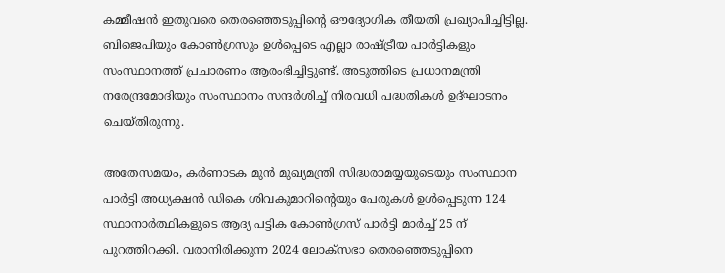കമ്മീഷൻ ഇതുവരെ തെരഞ്ഞെടുപ്പിന്റെ ഔദ്യോഗിക തീയതി പ്രഖ്യാപിച്ചിട്ടില്ല. ബിജെപിയും കോൺഗ്രസും ഉൾപ്പെടെ എല്ലാ രാഷ്ട്രീയ പാർട്ടികളും സംസ്ഥാനത്ത് പ്രചാരണം ആരംഭിച്ചിട്ടുണ്ട്. അടുത്തിടെ പ്രധാനമന്ത്രി നരേന്ദ്രമോദിയും സംസ്ഥാനം സന്ദർശിച്ച് നിരവധി പദ്ധതികള്‍ ഉദ്ഘാടനം ചെയ്തിരുന്നു.

അതേസമയം, കർണാടക മുൻ മുഖ്യമന്ത്രി സിദ്ധരാമയ്യയുടെയും സംസ്ഥാന പാർട്ടി അധ്യക്ഷൻ ഡികെ ശിവകുമാറിന്റെയും പേരുകൾ ഉൾപ്പെടുന്ന 124 സ്ഥാനാർത്ഥികളുടെ ആദ്യ പട്ടിക കോൺഗ്രസ് പാർട്ടി മാർച്ച് 25 ന് പുറത്തിറക്കി. വരാനിരിക്കുന്ന 2024 ലോക്‌സഭാ തെരഞ്ഞെടുപ്പിനെ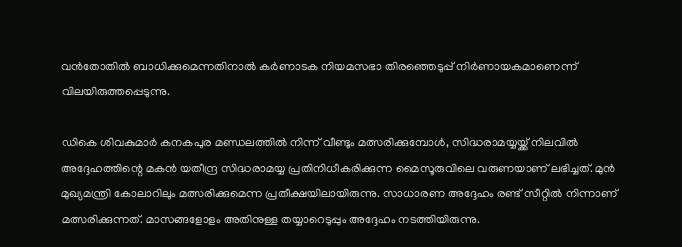വൻതോതിൽ ബാധിക്കുമെന്നതിനാൽ കർണാടക നിയമസഭാ തിരഞ്ഞെടുപ്പ് നിർണായകമാണെന്ന് വിലയിരുത്തപ്പെടുന്നു.

ഡികെ ശിവകുമാർ കനകപുര മണ്ഡലത്തിൽ നിന്ന് വീണ്ടും മത്സരിക്കുമ്പോൾ, സിദ്ധരാമയ്യയ്ക്ക് നിലവിൽ അദ്ദേഹത്തിന്റെ മകൻ യതീന്ദ്ര സിദ്ധരാമയ്യ പ്രതിനിധീകരിക്കുന്ന മൈസൂരുവിലെ വരുണയാണ് ലഭിച്ചത്. മുൻ മുഖ്യമന്ത്രി കോലാറിലും മത്സരിക്കുമെന്ന പ്രതീക്ഷയിലായിരുന്നു. സാധാരണ അദ്ദേഹം രണ്ട് സീറ്റിൽ നിന്നാണ് മത്സരിക്കുന്നത്. മാസങ്ങളോളം അതിനുള്ള തയ്യാറെടുപ്പും അദ്ദേഹം നടത്തിയിരുന്നു.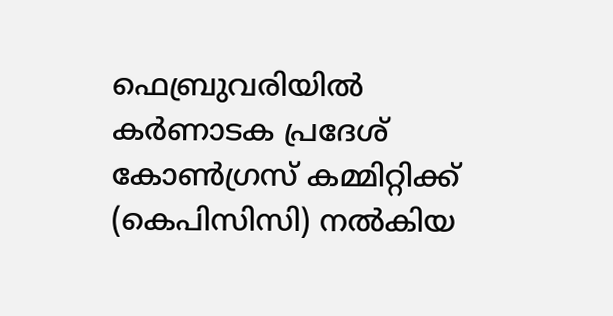ഫെബ്രുവരിയിൽ കർണാടക പ്രദേശ് കോൺഗ്രസ് കമ്മിറ്റിക്ക് (കെപിസിസി) നൽകിയ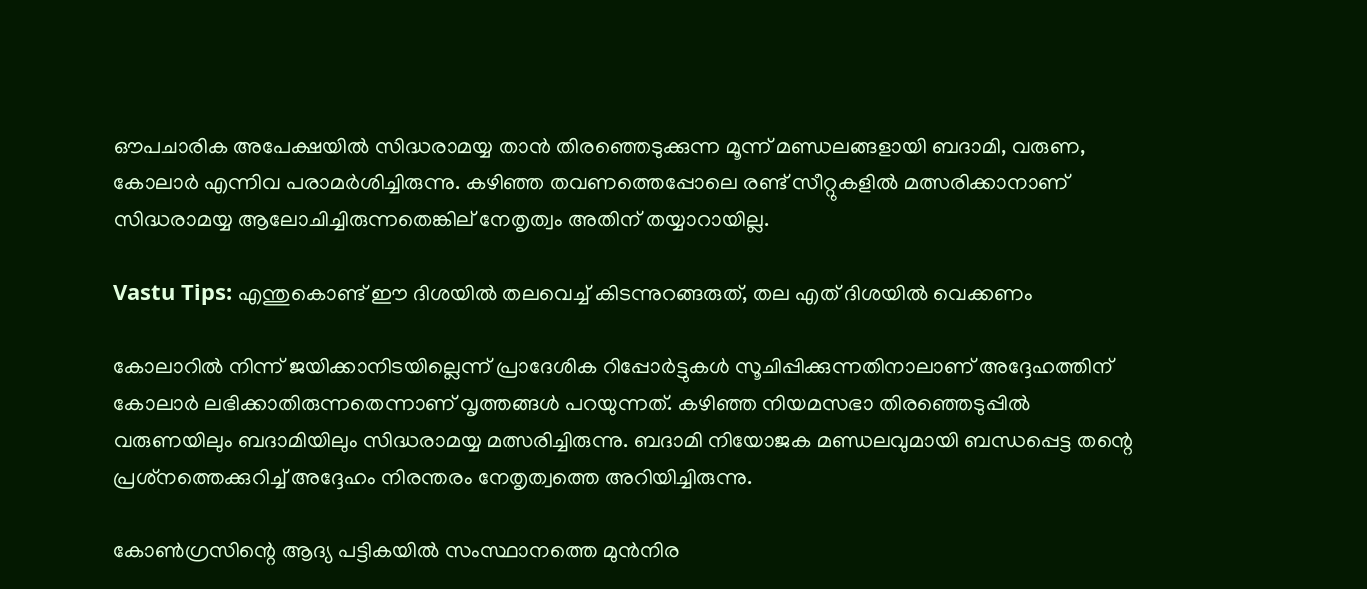ഔപചാരിക അപേക്ഷയിൽ സിദ്ധരാമയ്യ താൻ തിരഞ്ഞെടുക്കുന്ന മൂന്ന് മണ്ഡലങ്ങളായി ബദാമി, വരുണ, കോലാർ എന്നിവ പരാമർശിച്ചിരുന്നു. കഴിഞ്ഞ തവണത്തെപ്പോലെ രണ്ട് സീറ്റുകളിൽ മത്സരിക്കാനാണ് സിദ്ധരാമയ്യ ആലോചിച്ചിരുന്നതെങ്കില്‌ നേതൃത്വം അതിന് തയ്യാറായില്ല.

Vastu Tips: എന്തുകൊണ്ട് ഈ ദിശയില്‍ തലവെച്ച് കിടന്നുറങ്ങരുത്, തല എത് ദിശയില്‍ വെക്കണം

കോലാറില്‍ നിന്ന് ജയിക്കാനിടയില്ലെന്ന് പ്രാദേശിക റിപ്പോർട്ടുകൾ സൂചിപ്പിക്കുന്നതിനാലാണ് അദ്ദേഹത്തിന് കോലാർ ലഭിക്കാതിരുന്നതെന്നാണ് വൃത്തങ്ങൾ പറയുന്നത്. കഴിഞ്ഞ നിയമസഭാ തിരഞ്ഞെടുപ്പിൽ വരുണയിലും ബദാമിയിലും സിദ്ധരാമയ്യ മത്സരിച്ചിരുന്നു. ബദാമി നിയോജക മണ്ഡലവുമായി ബന്ധപ്പെട്ട തന്റെ പ്രശ്‌നത്തെക്കുറിച്ച് അദ്ദേഹം നിരന്തരം നേതൃത്വത്തെ അറിയിച്ചിരുന്നു.

കോണ്‍ഗ്രസിന്റെ ആദ്യ പട്ടികയിൽ സംസ്ഥാനത്തെ മുൻനിര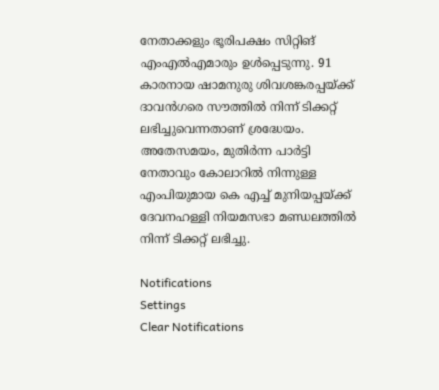നേതാക്കളും ഭൂരിപക്ഷം സിറ്റിങ് എംഎൽഎമാരും ഉൾപ്പെടുന്നു. 91 കാരനായ ഷാമനുരു ശിവശങ്കരപ്പയ്ക്ക് ദാവൻഗരെ സൗത്തിൽ നിന്ന് ടിക്കറ്റ് ലഭിച്ചുവെന്നതാണ് ശ്രദ്ധേയം. അതേസമയം, മുതിർന്ന പാർട്ടി നേതാവും കോലാറിൽ നിന്നുള്ള എംപിയുമായ കെ എച്ച് മുനിയപ്പയ്ക്ക് ദേവനഹള്ളി നിയമസഭാ മണ്ഡലത്തിൽ നിന്ന് ടിക്കറ്റ് ലഭിച്ചു.

Notifications
Settings
Clear Notifications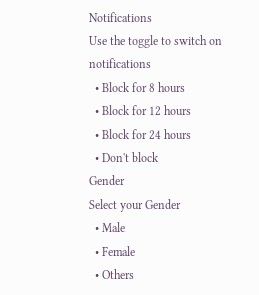Notifications
Use the toggle to switch on notifications
  • Block for 8 hours
  • Block for 12 hours
  • Block for 24 hours
  • Don't block
Gender
Select your Gender
  • Male
  • Female
  • Others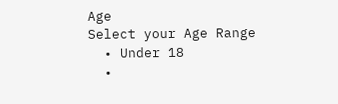Age
Select your Age Range
  • Under 18
  •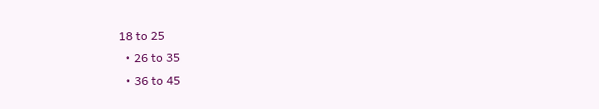18 to 25
  • 26 to 35
  • 36 to 45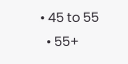• 45 to 55
  • 55+